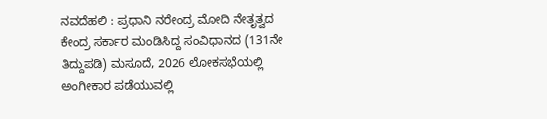ನವದೆಹಲಿ : ಪ್ರಧಾನಿ ನರೇಂದ್ರ ಮೋದಿ ನೇತೃತ್ವದ ಕೇಂದ್ರ ಸರ್ಕಾರ ಮಂಡಿಸಿದ್ದ ಸಂವಿಧಾನದ (131ನೇ ತಿದ್ದುಪಡಿ) ಮಸೂದೆ, 2026 ಲೋಕಸಭೆಯಲ್ಲಿ ಅಂಗೀಕಾರ ಪಡೆಯುವಲ್ಲಿ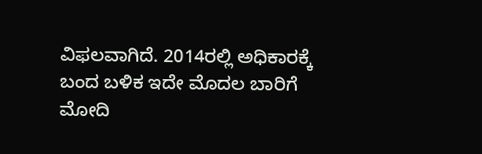ವಿಫಲವಾಗಿದೆ. 2014ರಲ್ಲಿ ಅಧಿಕಾರಕ್ಕೆ ಬಂದ ಬಳಿಕ ಇದೇ ಮೊದಲ ಬಾರಿಗೆ ಮೋದಿ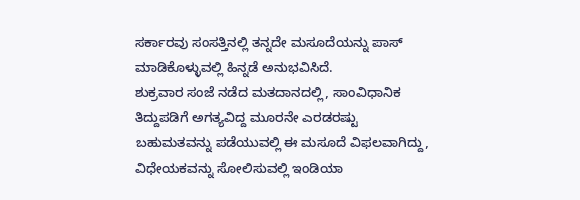ಸರ್ಕಾರವು ಸಂಸತ್ತಿನಲ್ಲಿ ತನ್ನದೇ ಮಸೂದೆಯನ್ನು ಪಾಸ್ ಮಾಡಿಕೊಳ್ಳುವಲ್ಲಿ ಹಿನ್ನಡೆ ಅನುಭವಿಸಿದೆ.
ಶುಕ್ರವಾರ ಸಂಜೆ ನಡೆದ ಮತದಾನದಲ್ಲಿ, ಸಾಂವಿಧಾನಿಕ ತಿದ್ದುಪಡಿಗೆ ಅಗತ್ಯವಿದ್ದ ಮೂರನೇ ಎರಡರಷ್ಟು ಬಹುಮತವನ್ನು ಪಡೆಯುವಲ್ಲಿ ಈ ಮಸೂದೆ ವಿಫಲವಾಗಿದ್ದು, ವಿಧೇಯಕವನ್ನು ಸೋಲಿಸುವಲ್ಲಿ ಇಂಡಿಯಾ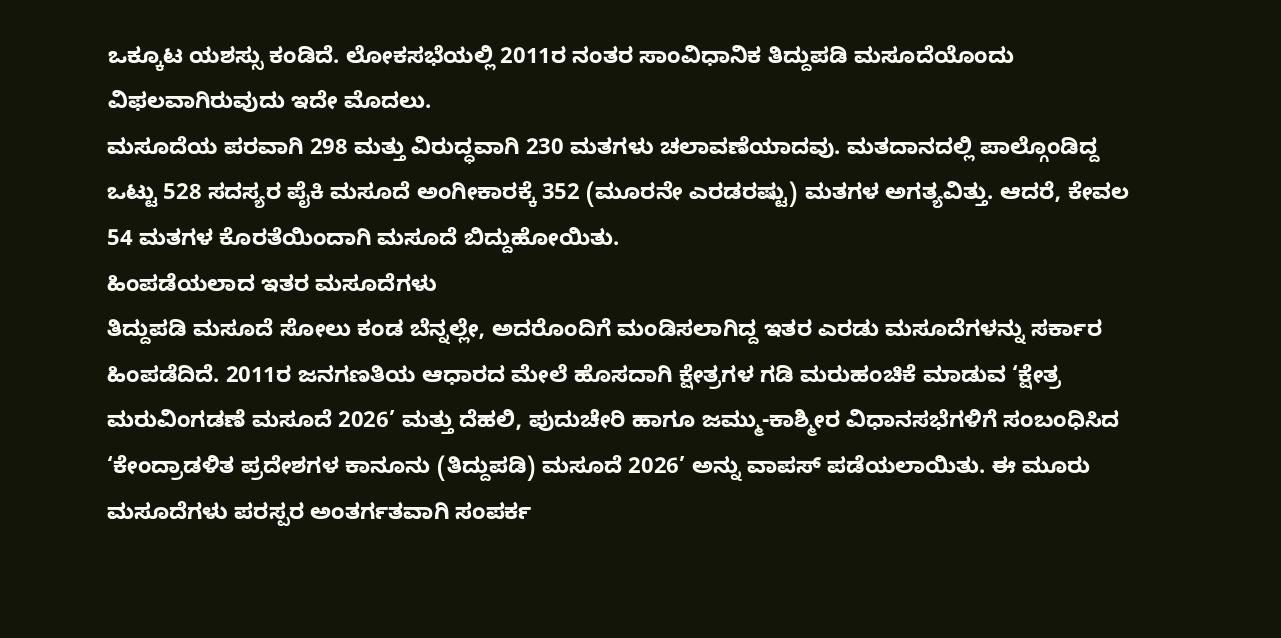ಒಕ್ಕೂಟ ಯಶಸ್ಸು ಕಂಡಿದೆ. ಲೋಕಸಭೆಯಲ್ಲಿ 2011ರ ನಂತರ ಸಾಂವಿಧಾನಿಕ ತಿದ್ದುಪಡಿ ಮಸೂದೆಯೊಂದು ವಿಫಲವಾಗಿರುವುದು ಇದೇ ಮೊದಲು.
ಮಸೂದೆಯ ಪರವಾಗಿ 298 ಮತ್ತು ವಿರುದ್ಧವಾಗಿ 230 ಮತಗಳು ಚಲಾವಣೆಯಾದವು. ಮತದಾನದಲ್ಲಿ ಪಾಲ್ಗೊಂಡಿದ್ದ ಒಟ್ಟು 528 ಸದಸ್ಯರ ಪೈಕಿ ಮಸೂದೆ ಅಂಗೀಕಾರಕ್ಕೆ 352 (ಮೂರನೇ ಎರಡರಷ್ಟು) ಮತಗಳ ಅಗತ್ಯವಿತ್ತು. ಆದರೆ, ಕೇವಲ 54 ಮತಗಳ ಕೊರತೆಯಿಂದಾಗಿ ಮಸೂದೆ ಬಿದ್ದುಹೋಯಿತು.
ಹಿಂಪಡೆಯಲಾದ ಇತರ ಮಸೂದೆಗಳು
ತಿದ್ದುಪಡಿ ಮಸೂದೆ ಸೋಲು ಕಂಡ ಬೆನ್ನಲ್ಲೇ, ಅದರೊಂದಿಗೆ ಮಂಡಿಸಲಾಗಿದ್ದ ಇತರ ಎರಡು ಮಸೂದೆಗಳನ್ನು ಸರ್ಕಾರ ಹಿಂಪಡೆದಿದೆ. 2011ರ ಜನಗಣತಿಯ ಆಧಾರದ ಮೇಲೆ ಹೊಸದಾಗಿ ಕ್ಷೇತ್ರಗಳ ಗಡಿ ಮರುಹಂಚಿಕೆ ಮಾಡುವ ‘ಕ್ಷೇತ್ರ ಮರುವಿಂಗಡಣೆ ಮಸೂದೆ 2026’ ಮತ್ತು ದೆಹಲಿ, ಪುದುಚೇರಿ ಹಾಗೂ ಜಮ್ಮು-ಕಾಶ್ಮೀರ ವಿಧಾನಸಭೆಗಳಿಗೆ ಸಂಬಂಧಿಸಿದ ‘ಕೇಂದ್ರಾಡಳಿತ ಪ್ರದೇಶಗಳ ಕಾನೂನು (ತಿದ್ದುಪಡಿ) ಮಸೂದೆ 2026’ ಅನ್ನು ವಾಪಸ್ ಪಡೆಯಲಾಯಿತು. ಈ ಮೂರು ಮಸೂದೆಗಳು ಪರಸ್ಪರ ಅಂತರ್ಗತವಾಗಿ ಸಂಪರ್ಕ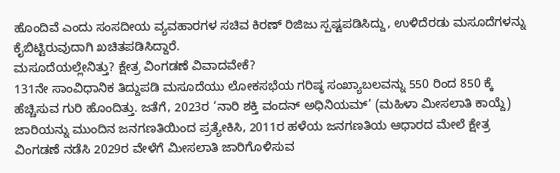ಹೊಂದಿವೆ ಎಂದು ಸಂಸದೀಯ ವ್ಯವಹಾರಗಳ ಸಚಿವ ಕಿರಣ್ ರಿಜಿಜು ಸ್ಪಷ್ಟಪಡಿಸಿದ್ದು, ಉಳಿದೆರಡು ಮಸೂದೆಗಳನ್ನು ಕೈಬಿಟ್ಟಿರುವುದಾಗಿ ಖಚಿತಪಡಿಸಿದ್ದಾರೆ.
ಮಸೂದೆಯಲ್ಲೇನಿತ್ತು? ಕ್ಷೇತ್ರ ವಿಂಗಡಣೆ ವಿವಾದವೇಕೆ?
131ನೇ ಸಾಂವಿಧಾನಿಕ ತಿದ್ದುಪಡಿ ಮಸೂದೆಯು ಲೋಕಸಭೆಯ ಗರಿಷ್ಠ ಸಂಖ್ಯಾಬಲವನ್ನು 550 ರಿಂದ 850 ಕ್ಕೆ ಹೆಚ್ಚಿಸುವ ಗುರಿ ಹೊಂದಿತ್ತು. ಜತೆಗೆ, 2023ರ ‘ನಾರಿ ಶಕ್ತಿ ವಂದನ್ ಅಧಿನಿಯಮ್’ (ಮಹಿಳಾ ಮೀಸಲಾತಿ ಕಾಯ್ದೆ) ಜಾರಿಯನ್ನು ಮುಂದಿನ ಜನಗಣತಿಯಿಂದ ಪ್ರತ್ಯೇಕಿಸಿ, 2011ರ ಹಳೆಯ ಜನಗಣತಿಯ ಆಧಾರದ ಮೇಲೆ ಕ್ಷೇತ್ರ ವಿಂಗಡಣೆ ನಡೆಸಿ 2029ರ ವೇಳೆಗೆ ಮೀಸಲಾತಿ ಜಾರಿಗೊಳಿಸುವ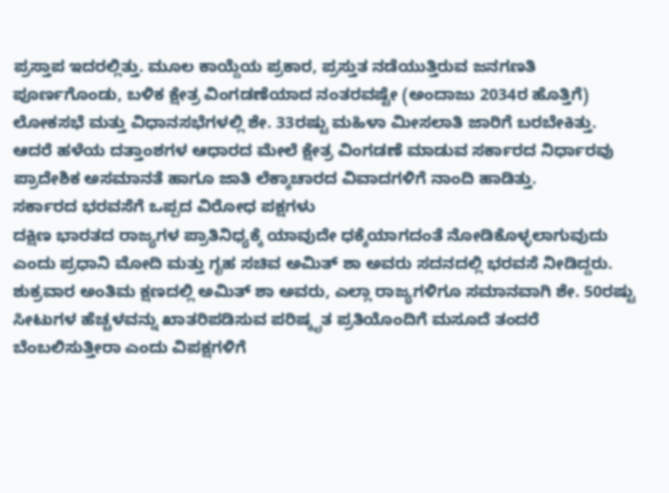ಪ್ರಸ್ತಾಪ ಇದರಲ್ಲಿತ್ತು. ಮೂಲ ಕಾಯ್ದೆಯ ಪ್ರಕಾರ, ಪ್ರಸ್ತುತ ನಡೆಯುತ್ತಿರುವ ಜನಗಣತಿ ಪೂರ್ಣಗೊಂಡು, ಬಳಿಕ ಕ್ಷೇತ್ರ ವಿಂಗಡಣೆಯಾದ ನಂತರವಷ್ಟೇ (ಅಂದಾಜು 2034ರ ಹೊತ್ತಿಗೆ) ಲೋಕಸಭೆ ಮತ್ತು ವಿಧಾನಸಭೆಗಳಲ್ಲಿ ಶೇ. 33ರಷ್ಟು ಮಹಿಳಾ ಮೀಸಲಾತಿ ಜಾರಿಗೆ ಬರಬೇಕಿತ್ತು. ಆದರೆ ಹಳೆಯ ದತ್ತಾಂಶಗಳ ಆಧಾರದ ಮೇಲೆ ಕ್ಷೇತ್ರ ವಿಂಗಡಣೆ ಮಾಡುವ ಸರ್ಕಾರದ ನಿರ್ಧಾರವು ಪ್ರಾದೇಶಿಕ ಅಸಮಾನತೆ ಹಾಗೂ ಜಾತಿ ಲೆಕ್ಕಾಚಾರದ ವಿವಾದಗಳಿಗೆ ನಾಂದಿ ಹಾಡಿತ್ತು.
ಸರ್ಕಾರದ ಭರವಸೆಗೆ ಒಪ್ಪದ ವಿರೋಧ ಪಕ್ಷಗಳು
ದಕ್ಷಿಣ ಭಾರತದ ರಾಜ್ಯಗಳ ಪ್ರಾತಿನಿಧ್ಯಕ್ಕೆ ಯಾವುದೇ ಧಕ್ಕೆಯಾಗದಂತೆ ನೋಡಿಕೊಳ್ಳಲಾಗುವುದು ಎಂದು ಪ್ರಧಾನಿ ಮೋದಿ ಮತ್ತು ಗೃಹ ಸಚಿವ ಅಮಿತ್ ಶಾ ಅವರು ಸದನದಲ್ಲಿ ಭರವಸೆ ನೀಡಿದ್ದರು. ಶುಕ್ರವಾರ ಅಂತಿಮ ಕ್ಷಣದಲ್ಲಿ ಅಮಿತ್ ಶಾ ಅವರು, ಎಲ್ಲಾ ರಾಜ್ಯಗಳಿಗೂ ಸಮಾನವಾಗಿ ಶೇ. 50ರಷ್ಟು ಸೀಟುಗಳ ಹೆಚ್ಚಳವನ್ನು ಖಾತರಿಪಡಿಸುವ ಪರಿಷ್ಕೃತ ಪ್ರತಿಯೊಂದಿಗೆ ಮಸೂದೆ ತಂದರೆ ಬೆಂಬಲಿಸುತ್ತೀರಾ ಎಂದು ವಿಪಕ್ಷಗಳಿಗೆ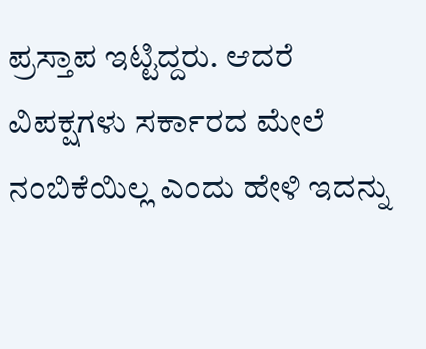ಪ್ರಸ್ತಾಪ ಇಟ್ಟಿದ್ದರು. ಆದರೆ ವಿಪಕ್ಷಗಳು ಸರ್ಕಾರದ ಮೇಲೆ ನಂಬಿಕೆಯಿಲ್ಲ ಎಂದು ಹೇಳಿ ಇದನ್ನು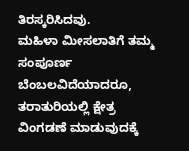ತಿರಸ್ಕರಿಸಿದವು.
ಮಹಿಳಾ ಮೀಸಲಾತಿಗೆ ತಮ್ಮ ಸಂಪೂರ್ಣ ಬೆಂಬಲವಿದೆಯಾದರೂ, ತರಾತುರಿಯಲ್ಲಿ ಕ್ಷೇತ್ರ ವಿಂಗಡಣೆ ಮಾಡುವುದಕ್ಕೆ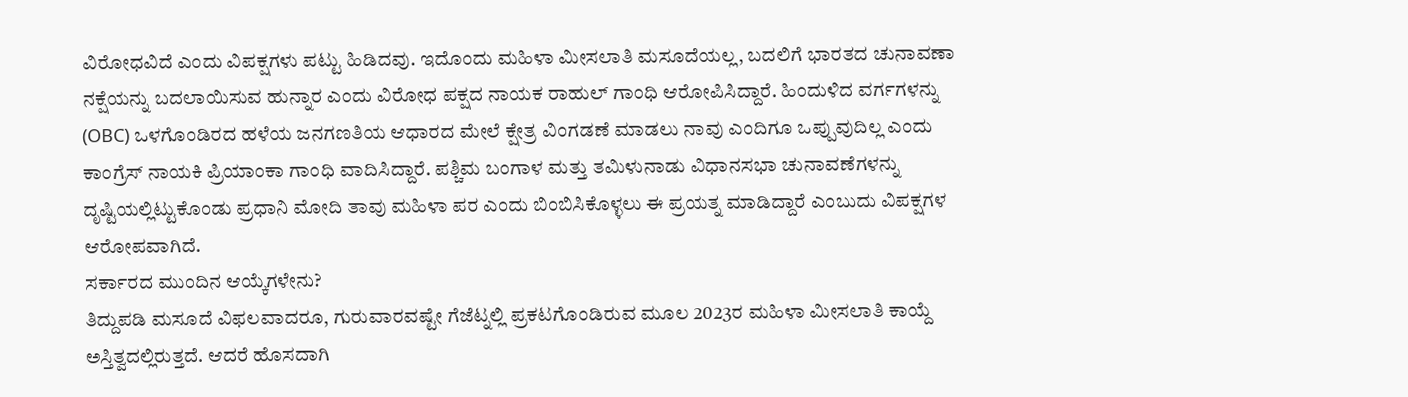ವಿರೋಧವಿದೆ ಎಂದು ವಿಪಕ್ಷಗಳು ಪಟ್ಟು ಹಿಡಿದವು. ಇದೊಂದು ಮಹಿಳಾ ಮೀಸಲಾತಿ ಮಸೂದೆಯಲ್ಲ, ಬದಲಿಗೆ ಭಾರತದ ಚುನಾವಣಾ ನಕ್ಷೆಯನ್ನು ಬದಲಾಯಿಸುವ ಹುನ್ನಾರ ಎಂದು ವಿರೋಧ ಪಕ್ಷದ ನಾಯಕ ರಾಹುಲ್ ಗಾಂಧಿ ಆರೋಪಿಸಿದ್ದಾರೆ. ಹಿಂದುಳಿದ ವರ್ಗಗಳನ್ನು (OBC) ಒಳಗೊಂಡಿರದ ಹಳೆಯ ಜನಗಣತಿಯ ಆಧಾರದ ಮೇಲೆ ಕ್ಷೇತ್ರ ವಿಂಗಡಣೆ ಮಾಡಲು ನಾವು ಎಂದಿಗೂ ಒಪ್ಪುವುದಿಲ್ಲ ಎಂದು ಕಾಂಗ್ರೆಸ್ ನಾಯಕಿ ಪ್ರಿಯಾಂಕಾ ಗಾಂಧಿ ವಾದಿಸಿದ್ದಾರೆ. ಪಶ್ಚಿಮ ಬಂಗಾಳ ಮತ್ತು ತಮಿಳುನಾಡು ವಿಧಾನಸಭಾ ಚುನಾವಣೆಗಳನ್ನು ದೃಷ್ಟಿಯಲ್ಲಿಟ್ಟುಕೊಂಡು ಪ್ರಧಾನಿ ಮೋದಿ ತಾವು ಮಹಿಳಾ ಪರ ಎಂದು ಬಿಂಬಿಸಿಕೊಳ್ಳಲು ಈ ಪ್ರಯತ್ನ ಮಾಡಿದ್ದಾರೆ ಎಂಬುದು ವಿಪಕ್ಷಗಳ ಆರೋಪವಾಗಿದೆ.
ಸರ್ಕಾರದ ಮುಂದಿನ ಆಯ್ಕೆಗಳೇನು?
ತಿದ್ದುಪಡಿ ಮಸೂದೆ ವಿಫಲವಾದರೂ, ಗುರುವಾರವಷ್ಟೇ ಗೆಜೆಟ್ನಲ್ಲಿ ಪ್ರಕಟಗೊಂಡಿರುವ ಮೂಲ 2023ರ ಮಹಿಳಾ ಮೀಸಲಾತಿ ಕಾಯ್ದೆ ಅಸ್ತಿತ್ವದಲ್ಲಿರುತ್ತದೆ. ಆದರೆ ಹೊಸದಾಗಿ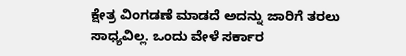ಕ್ಷೇತ್ರ ವಿಂಗಡಣೆ ಮಾಡದೆ ಅದನ್ನು ಜಾರಿಗೆ ತರಲು ಸಾಧ್ಯವಿಲ್ಲ. ಒಂದು ವೇಳೆ ಸರ್ಕಾರ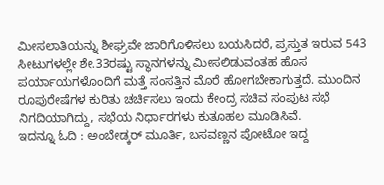ಮೀಸಲಾತಿಯನ್ನು ಶೀಘ್ರವೇ ಜಾರಿಗೊಳಿಸಲು ಬಯಸಿದರೆ, ಪ್ರಸ್ತುತ ಇರುವ 543 ಸೀಟುಗಳಲ್ಲೇ ಶೇ.33ರಷ್ಟು ಸ್ಥಾನಗಳನ್ನು ಮೀಸಲಿಡುವಂತಹ ಹೊಸ ಪರ್ಯಾಯಗಳೊಂದಿಗೆ ಮತ್ತೆ ಸಂಸತ್ತಿನ ಮೊರೆ ಹೋಗಬೇಕಾಗುತ್ತದೆ. ಮುಂದಿನ ರೂಪುರೇಷೆಗಳ ಕುರಿತು ಚರ್ಚಿಸಲು ಇಂದು ಕೇಂದ್ರ ಸಚಿವ ಸಂಪುಟ ಸಭೆ ನಿಗದಿಯಾಗಿದ್ದು, ಸಭೆಯ ನಿರ್ಧಾರಗಳು ಕುತೂಹಲ ಮೂಡಿಸಿವೆ.
ಇದನ್ನೂ ಓದಿ : ಅಂಬೇಡ್ಕರ್ ಮೂರ್ತಿ, ಬಸವಣ್ಣನ ಪೋಟೋ ಇದ್ದ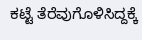ಕಟ್ಟೆ ತೆರೆವುಗೊಳಿಸಿದ್ದಕ್ಕೆ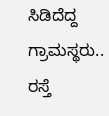ಸಿಡಿದೆದ್ದ ಗ್ರಾಮಸ್ಥರು.. ರಸ್ತೆ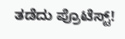ತಡೆದು ಪ್ರೊಟೆಸ್ಟ್!